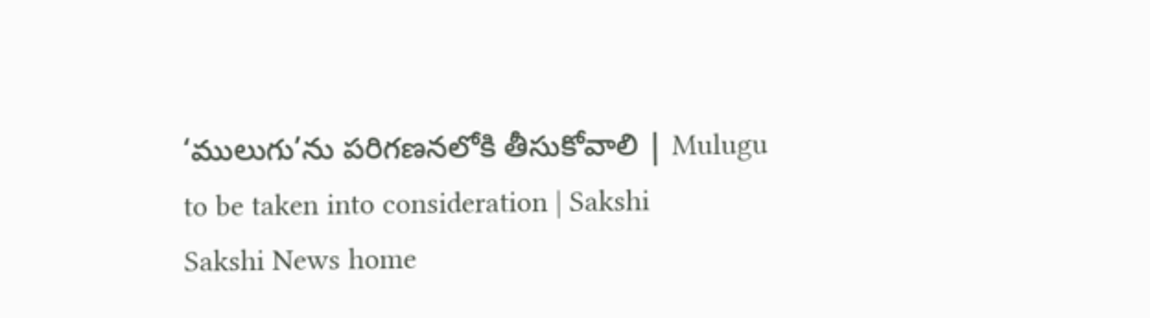‘ములుగు’ను పరిగణనలోకి తీసుకోవాలి | Mulugu to be taken into consideration | Sakshi
Sakshi News home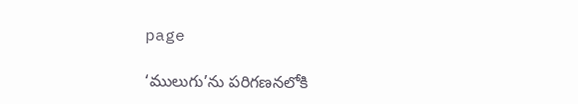page

‘ములుగు’ను పరిగణనలోకి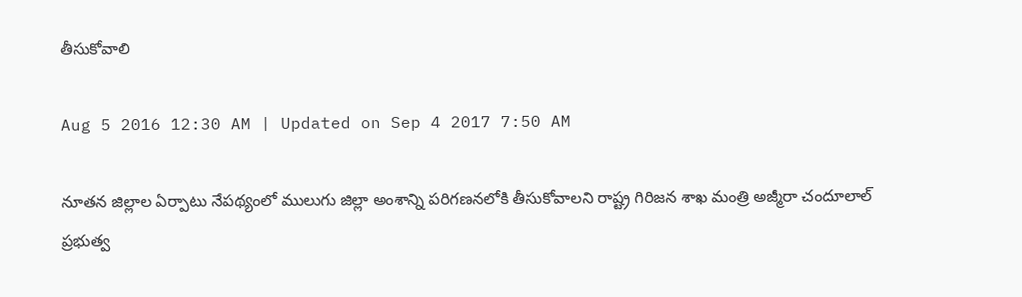తీసుకోవాలి

Aug 5 2016 12:30 AM | Updated on Sep 4 2017 7:50 AM

నూతన జిల్లాల ఏర్పాటు నేపథ్యంలో ములుగు జిల్లా అంశాన్ని పరిగణనలోకి తీసుకోవాలని రాష్ట్ర గిరిజన శాఖ మంత్రి అజ్మీరా చందూలాల్‌ ప్రభుత్వ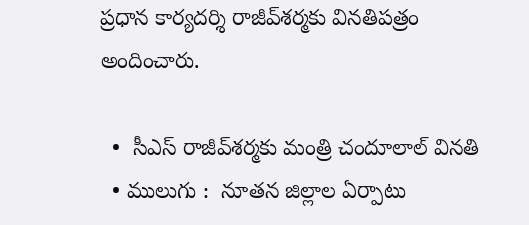ప్రధాన కార్యదర్శి రాజీవ్‌శర్మకు వినతిపత్రం అందించారు.

  •  సీఎస్‌ రాజీవ్‌శర్మకు మంత్రి చందూలాల్‌ వినతి
  • ములుగు :  నూతన జిల్లాల ఏర్పాటు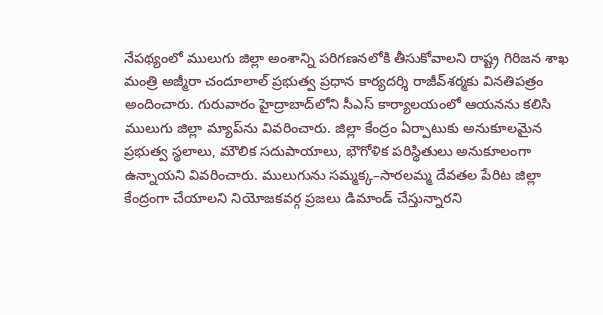నేపథ్యంలో ములుగు జిల్లా అంశాన్ని పరిగణనలోకి తీసుకోవాలని రాష్ట్ర గిరిజన శాఖ మంత్రి అజ్మీరా చందూలాల్‌ ప్రభుత్వ ప్రధాన కార్యదర్శి రాజీవ్‌శర్మకు వినతిపత్రం అందించారు. గురువారం హైద్రాబాద్‌లోని సీఎస్‌ కార్యాలయంలో ఆయనను కలిసి ములుగు జిల్లా మ్యాప్‌ను వివరించారు. జిల్లా కేంద్రం ఏర్పాటుకు అనుకూలమైన ప్రభుత్వ స్థలాలు, మౌలిక సదుపాయాలు, భౌగోళిక పరిస్థితులు అనుకూలంగా ఉన్నాయని వివరించారు. ములుగును సమ్మక్క–సారలమ్మ దేవతల పేరిట జిల్లా కేంద్రంగా చేయాలని నియోజకవర్గ ప్రజలు డిమాండ్‌ చేస్తున్నారని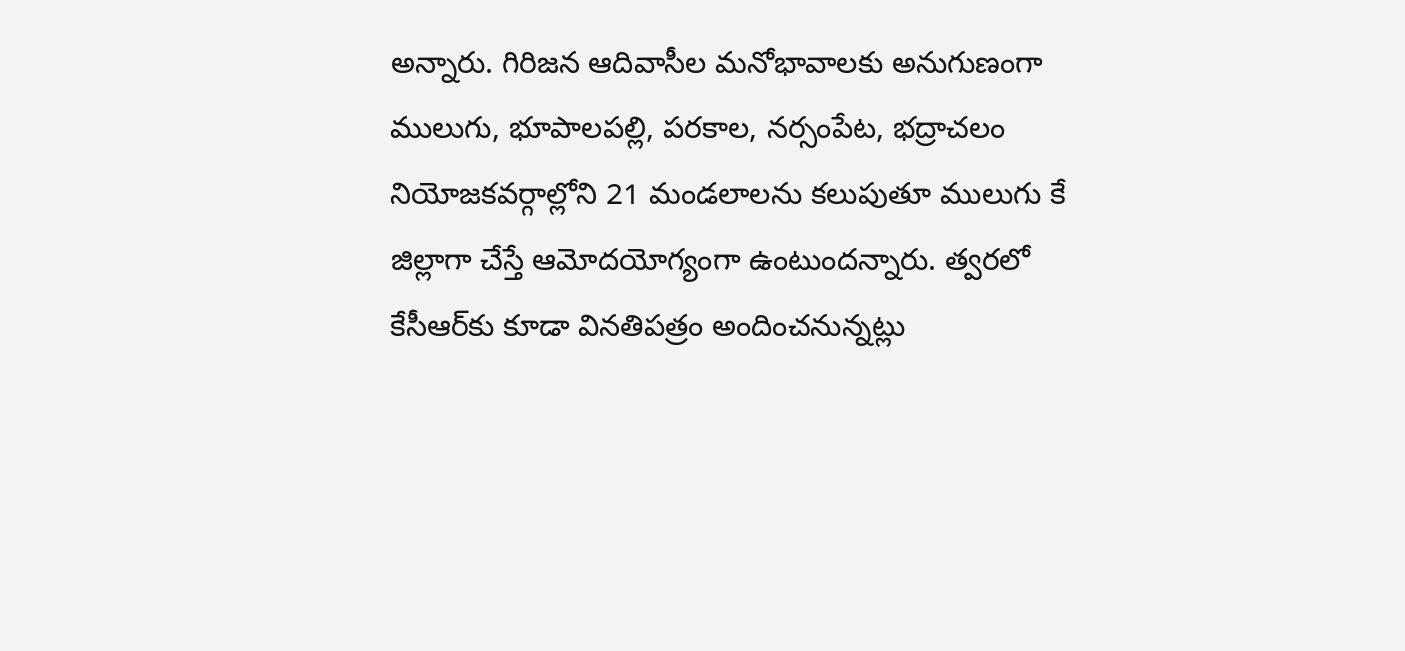అన్నారు. గిరిజన ఆదివాసీల మనోభావాలకు అనుగుణంగా ములుగు, భూపాలపల్లి, పరకాల, నర్సంపేట, భద్రాచలం నియోజకవర్గాల్లోని 21 మండలాలను కలుపుతూ ములుగు కే జిల్లాగా చేస్తే ఆమోదయోగ్యంగా ఉంటుందన్నారు. త్వరలో కేసీఆర్‌కు కూడా వినతిపత్రం అందించనున్నట్లు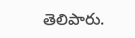తెలిపారు.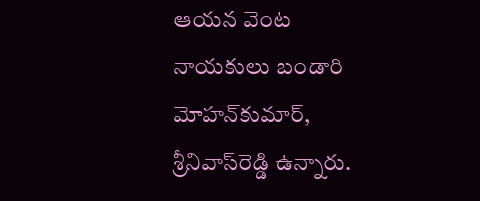ఆయన వెంట నాయకులు బండారి మోహన్‌కుమార్, శ్రీనివాస్‌రెడ్డి ఉన్నారు.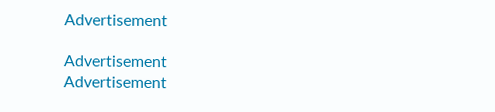Advertisement

Advertisement
Advertisement